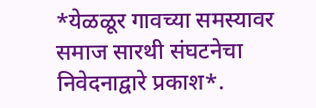*येळळूर गावच्या समस्यावर समाज सारथी संघटनेचा निवेदनाद्वारे प्रकाश*.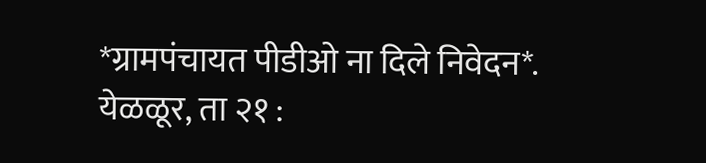*ग्रामपंचायत पीडीओ ना दिले निवेदन*.
येळळूर, ता २१ :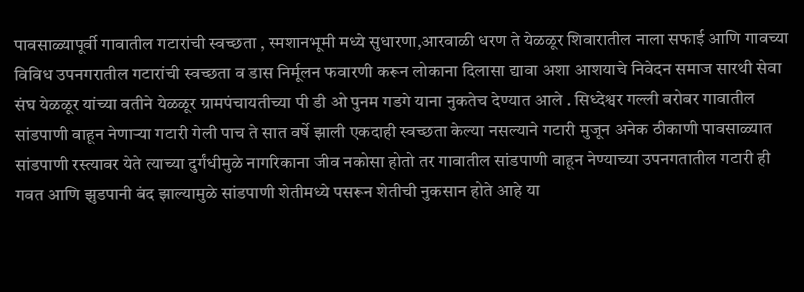पावसाळ्यापूर्वी गावातील गटारांची स्वच्छता , स्मशानभूमी मध्ये सुधारणा,आरवाळी धरण ते येळळूर शिवारातील नाला सफाई आणि गावच्या विविध उपनगरातील गटारांची स्वच्छता व डास निर्मूलन फवारणी करून लोकाना दिलासा द्यावा अशा आशयाचे निवेदन समाज सारथी सेवा संघ येळळूर यांच्या वतीने येळळूर ग्रामपंचायतीच्या पी डी ओ पुनम गडगे याना नुकतेच देण्यात आले . सिध्देश्वर गल्ली बरोबर गावातील सांडपाणी वाहून नेणाऱ्या गटारी गेली पाच ते सात वर्षे झाली एकदाही स्वच्छता केल्या नसल्याने गटारी मुजून अनेक ठीकाणी पावसाळ्यात सांडपाणी रस्त्यावर येते त्याच्या दुर्गंधीमुळे नागरिकाना जीव नकोसा होतो तर गावातील सांडपाणी वाहून नेण्याच्या उपनगतातील गटारी ही गवत आणि झुडपानी बंद झाल्यामुळे सांडपाणी शेतीमध्ये पसरून शेतीची नुकसान होते आहे या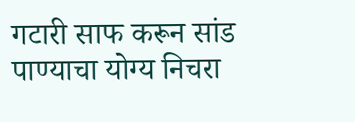गटारी साफ करून सांड पाण्याचा योग्य निचरा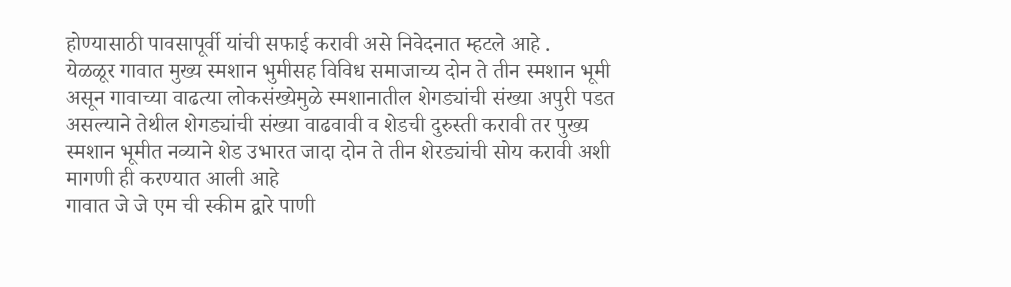होण्यासाठी पावसापूर्वी यांची सफाई करावी असे निवेदनात म्हटले आहे .
येळळूर गावात मुख्य स्मशान भुमीसह विविध समाजाच्य दोन ते तीन स्मशान भूमी असून गावाच्या वाढत्या लोकसंख्येमुळे स्मशानातील शेगड्यांची संख्या अपुरी पडत असल्याने तेथील शेगड्यांची संख्या वाढवावी व शेडची दुरुस्ती करावी तर पुख्य स्मशान भूमीत नव्याने शेड उभारत जादा दोन ते तीन शेरड्यांची सोय करावी अशी मागणी ही करण्यात आली आहे
गावात जे जे एम ची स्कीम द्वारे पाणी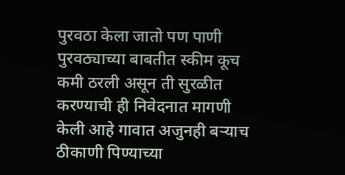पुरवठा केला जातो पण पाणी पुरवठ्याच्या बाबतीत स्कीम कूच कमी ठरली असून ती सुरळीत करण्याची ही निवेदनात मागणी केली आहे गावात अजुनही बऱ्याच ठीकाणी पिण्याच्या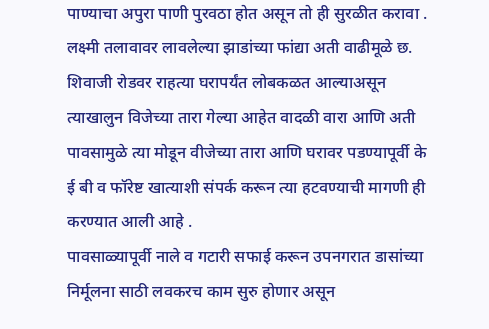पाण्याचा अपुरा पाणी पुरवठा होत असून तो ही सुरळीत करावा . लक्ष्मी तलावावर लावलेल्या झाडांच्या फांद्या अती वाढीमूळे छ. शिवाजी रोडवर राहत्या घरापर्यंत लोबकळत आल्याअसून त्याखालुन विजेच्या तारा गेल्या आहेत वादळी वारा आणि अती पावसामुळे त्या मोडून वीजेच्या तारा आणि घरावर पडण्यापूर्वी के ई बी व फॉरेष्ट खात्याशी संपर्क करून त्या हटवण्याची मागणी ही करण्यात आली आहे .
पावसाळ्यापूर्वी नाले व गटारी सफाई करून उपनगरात डासांच्या निर्मूलना साठी लवकरच काम सुरु होणार असून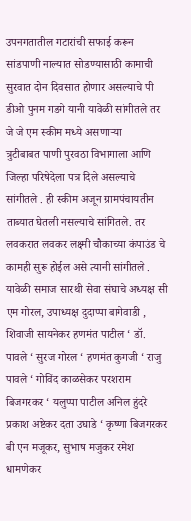उपनगतातील गटारांची सफाई करून सांडपाणी नाल्यात सोडण्यासाठी कामाची सुरवात दोन दिवसात होणार असल्याचे पी डीओ पुनम गडगे यानी यावेळी सांगीतले तर जे जे एम स्कीम मध्ये असणाऱ्या
त्रुटीबाबत पाणी पुरवठा विभागाला आणि जिल्हा परिषेदेला पत्र दिले असल्याचे सांगीतले . ही स्कीम अजून ग्रामपंचायतीन ताब्यात घेतली नसल्याचे सांगितले. तर लवकरात लवकर लक्ष्मी चौकाच्या कंपाउंड चे कामही सुरू होईल असे त्यानी सांगीतले . यावेळी समाज सारथी सेवा संघाचे अध्यक्ष सी एम गोरल, उपाध्यक्ष दुदाप्पा बागेवाडी , शिवाजी सायनेकर हणमंत पाटील ‘ डॉ. पावले ‘ सुरज गोरल ‘ हणमंत कुगजी ‘ राजु पावले ‘ गोविंद काळसेकर परशराम बिजगरकर ‘ यलुप्पा पाटील अनिल हुंदरे प्रकाश अष्टेकर दता उघाडे ‘ कृष्णा बिजगरकर बी एन मजूकर, सुभाष मजुकर रमेश धामणेकर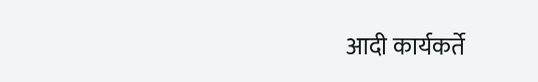आदी कार्यकर्ते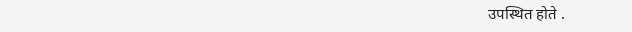उपस्थित होते .